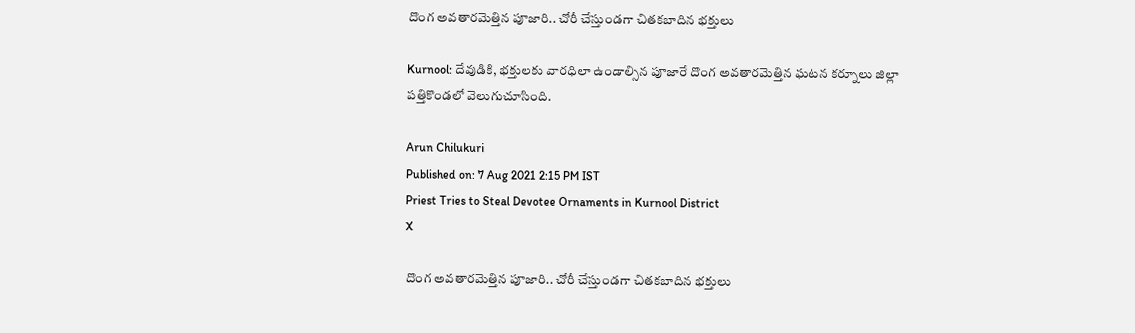దొంగ అవతారమెత్తిన పూజారి.. చోరీ చేస్తుండగా చితకబాదిన భక్తులు

Kurnool: దేవుడికి, భక్తులకు వారధిలా ఉండాల్సిన పూజారే దొంగ అవతారమెత్తిన ఘటన కర్నూలు జిల్లా పత్తికొండలో వెలుగుచూసింది.

Arun Chilukuri
Published on: 7 Aug 2021 2:15 PM IST
Priest Tries to Steal Devotee Ornaments in Kurnool District
X

దొంగ అవతారమెత్తిన పూజారి.. చోరీ చేస్తుండగా చితకబాదిన భక్తులు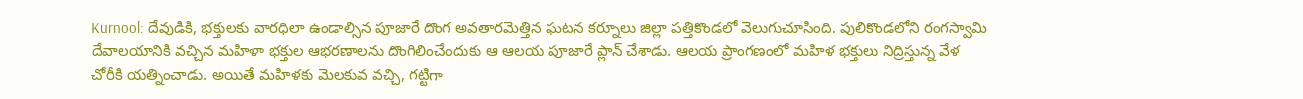Kurnool: దేవుడికి, భక్తులకు వారధిలా ఉండాల్సిన పూజారే దొంగ అవతారమెత్తిన ఘటన కర్నూలు జిల్లా పత్తికొండలో వెలుగుచూసింది. పులికొండలోని రంగస్వామి దేవాలయానికి వచ్చిన మహిళా భక్తుల ఆభరణాలను దొంగిలించేందుకు ఆ ఆలయ పూజారే ప్లాన్‌ చేశాడు. ఆలయ ప్రాంగణంలో మహిళ భక్తులు నిద్రిస్తున్న వేళ చోరీకి యత్నించాడు. అయితే మహిళకు మెలకువ వచ్చి, గట్టిగా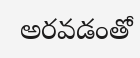అరవడంతో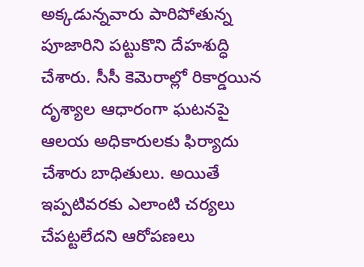అక్కడున్నవారు పారిపోతున్న పూజారిని పట్టుకొని దేహశుద్ధి చేశారు. సీసీ కెమెరాల్లో రికార్డయిన దృశ్యాల ఆధారంగా ఘటనపై ఆలయ అధికారులకు ఫిర్యాదు చేశారు బాధితులు. అయితే ఇప్పటివరకు ఎలాంటి చర్యలు చేపట్టలేదని ఆరోపణలు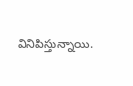వినిపిస్తున్నాయి.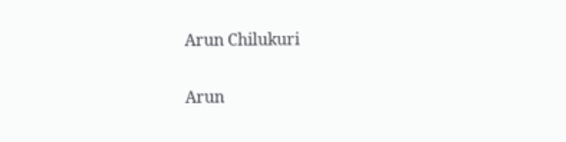Arun Chilukuri

Arun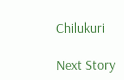Chilukuri

Next Story